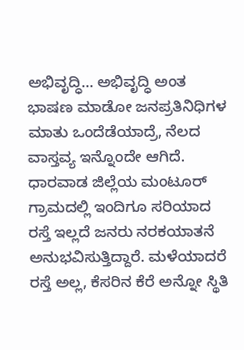ಅಭಿವೃದ್ಧಿ… ಅಭಿವೃದ್ಧಿ ಅಂತ ಭಾಷಣ ಮಾಡೋ ಜನಪ್ರತಿನಿಧಿಗಳ ಮಾತು ಒಂದೆಡೆಯಾದ್ರೆ, ನೆಲದ ವಾಸ್ತವ್ಯ ಇನ್ನೊಂದೇ ಆಗಿದೆ. ಧಾರವಾಡ ಜಿಲ್ಲೆಯ ಮಂಟೂರ್ ಗ್ರಾಮದಲ್ಲಿ ಇಂದಿಗೂ ಸರಿಯಾದ ರಸ್ತೆ ಇಲ್ಲದೆ ಜನರು ನರಕಯಾತನೆ ಅನುಭವಿಸುತ್ತಿದ್ದಾರೆ. ಮಳೆಯಾದರೆ ರಸ್ತೆ ಅಲ್ಲ, ಕೆಸರಿನ ಕೆರೆ ಅನ್ನೋ ಸ್ಥಿತಿ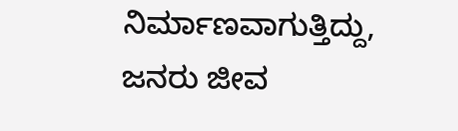ನಿರ್ಮಾಣವಾಗುತ್ತಿದ್ದು, ಜನರು ಜೀವ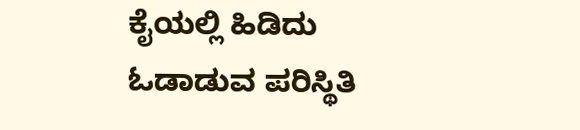ಕೈಯಲ್ಲಿ ಹಿಡಿದು ಓಡಾಡುವ ಪರಿಸ್ಥಿತಿ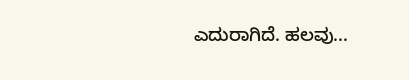ಎದುರಾಗಿದೆ. ಹಲವು...